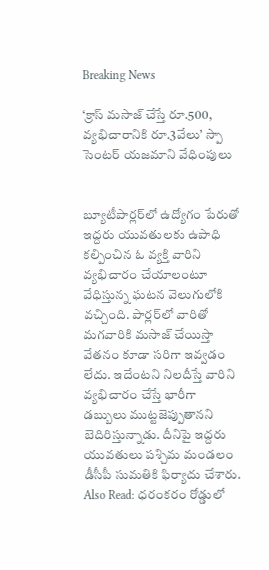Breaking News

‘క్రాస్ మసాజ్ చేస్తే రూ.500, వ్యభిచారానికి రూ.3వేలు’ స్పా సెంటర్ యజమాని వేధింపులు


బ్యూటీపార్లర్‌లో ఉద్యోగం పేరుతో ఇద్దరు యువతులకు ఉపాధి కల్పించిన ఓ వ్యక్తి వారిని వ్యభిచారం చేయాలంటూ వేధిస్తున్న ఘటన వెలుగులోకి వచ్చింది. పార్లర్‌లో వారితో మగవారికి మసాజ్ చేయిస్తా వేతనం కూడా సరిగా ఇవ్వడం లేదు. ఇదేంటని నిలదీస్తే వారిని వ్యభిచారం చేస్తే భారీగా డబ్బులు ముట్టజెప్పుతానని బెదిరిస్తున్నాడు. దీనిపై ఇద్దరు యువతులు పశ్చిమ మండలం డీసీపీ సుమతికి ఫిర్యాదు చేశారు. Also Read: ధరంకరం రోడ్డులో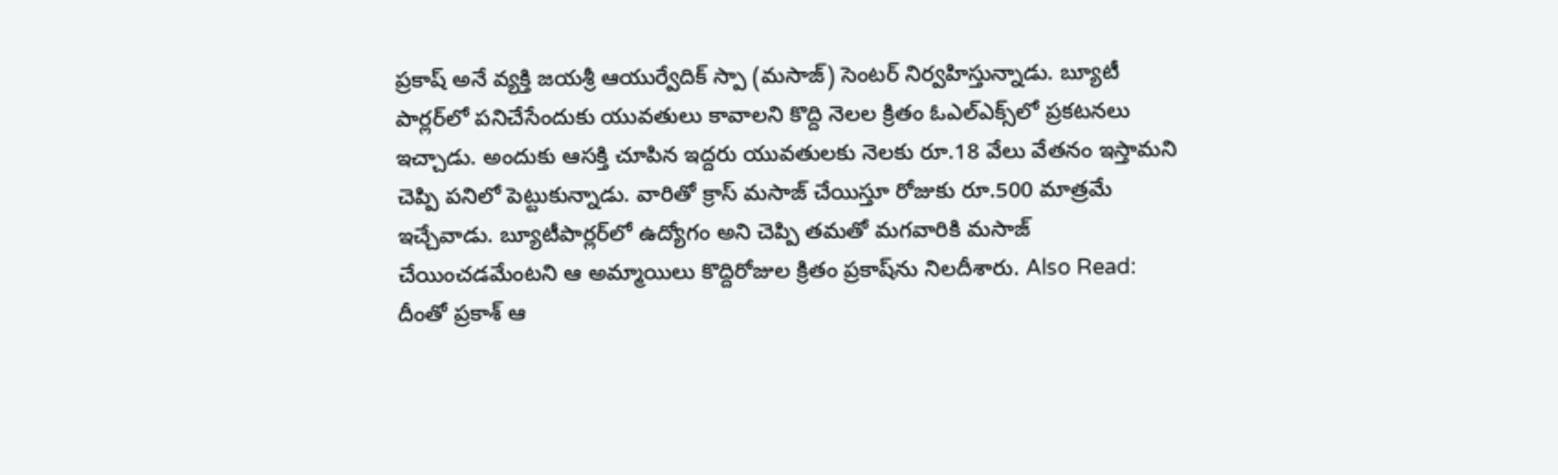ప్రకాష్‌ అనే వ్యక్తి జయశ్రీ ఆయుర్వేదిక్‌ స్పా (మసాజ్‌) సెంటర్‌ నిర్వహిస్తున్నాడు. బ్యూటీ పార్లర్‌లో పనిచేసేందుకు యువతులు కావాలని కొద్ది నెలల క్రితం ఓఎల్‌ఎక్స్‌లో ప్రకటనలు ఇచ్చాడు. అందుకు ఆసక్తి చూపిన ఇద్దరు యువతులకు నెలకు రూ.18 వేలు వేతనం ఇస్తామని చెప్పి పనిలో పెట్టుకున్నాడు. వారితో క్రాస్‌ మసాజ్‌ చేయిస్తూ రోజుకు రూ.500 మాత్రమే ఇచ్చేవాడు. బ్యూటీపార్లర్‌లో ఉద్యోగం అని చెప్పి తమతో మగవారికి మసాజ్ చేయించడమేంటని ఆ అమ్మాయిలు కొద్దిరోజుల క్రితం ప్రకాష్‌ను నిలదీశారు. Also Read: దీంతో ప్రకాశ్ ఆ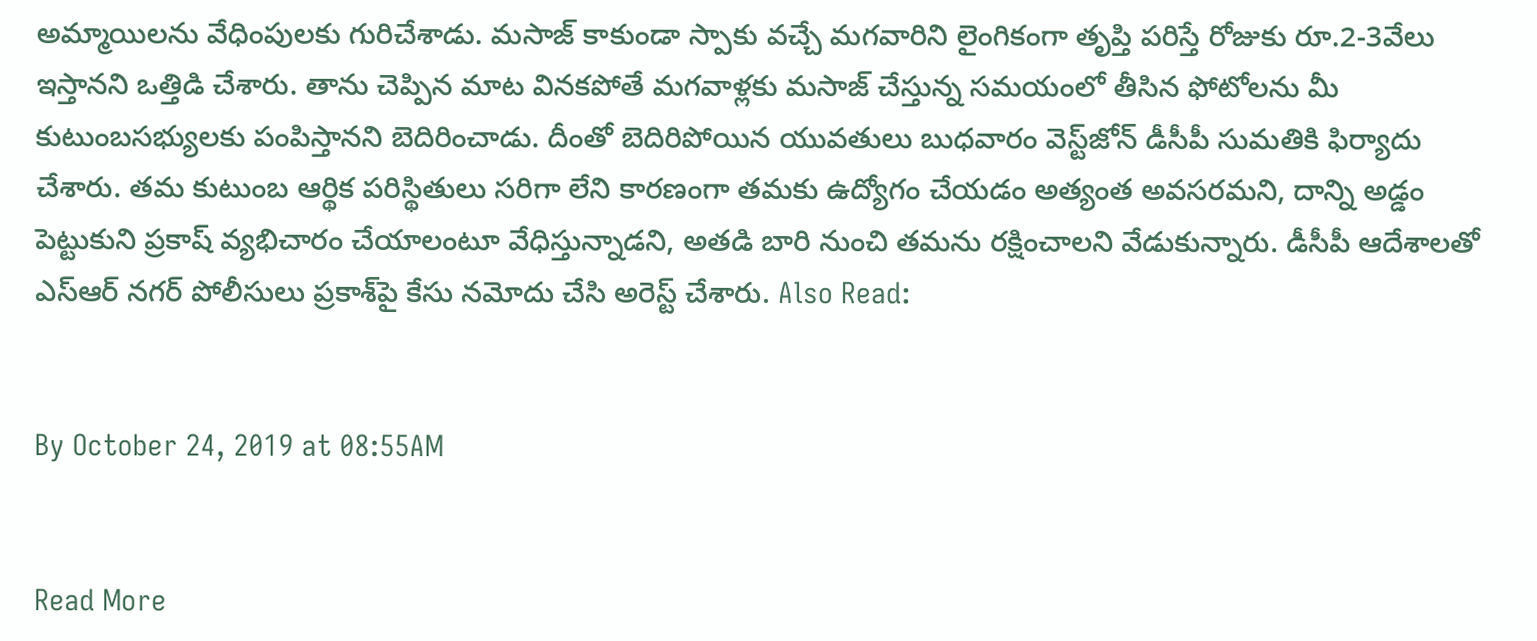అమ్మాయిలను వేధింపులకు గురిచేశాడు. మసాజ్ కాకుండా స్పాకు వచ్చే మగవారిని లైంగికంగా తృప్తి పరిస్తే రోజుకు రూ.2-3వేలు ఇస్తానని ఒత్తిడి చేశారు. తాను చెప్పిన మాట వినకపోతే మగవాళ్లకు మసాజ్ చేస్తున్న సమయంలో తీసిన ఫోటోలను మీ కుటుంబసభ్యులకు పంపిస్తానని బెదిరించాడు. దీంతో బెదిరిపోయిన యువతులు బుధవారం వెస్ట్‌జోన్ డీసీపీ సుమతికి ఫిర్యాదు చేశారు. తమ కుటుంబ ఆర్థిక పరిస్థితులు సరిగా లేని కారణంగా తమకు ఉద్యోగం చేయడం అత్యంత అవసరమని, దాన్ని అడ్డం పెట్టుకుని ప్రకాష్ వ్యభిచారం చేయాలంటూ వేధిస్తున్నాడని, అతడి బారి నుంచి తమను రక్షించాలని వేడుకున్నారు. డీసీపీ ఆదేశాలతో ఎస్‌ఆర్ నగర్ పోలీసులు ప్రకాశ్‌పై కేసు నమోదు చేసి అరెస్ట్ చేశారు. Also Read:


By October 24, 2019 at 08:55AM


Read More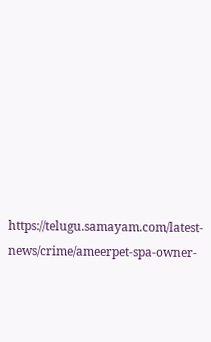https://telugu.samayam.com/latest-news/crime/ameerpet-spa-owner-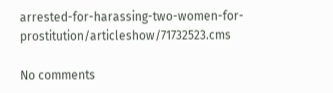arrested-for-harassing-two-women-for-prostitution/articleshow/71732523.cms

No comments